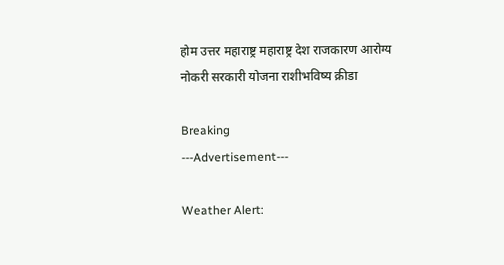होम उत्तर महाराष्ट्र महाराष्ट्र देश राजकारण आरोग्य नोकरी सरकारी योजना राशीभविष्य क्रीडा

Breaking
---Advertisement---

Weather Alert: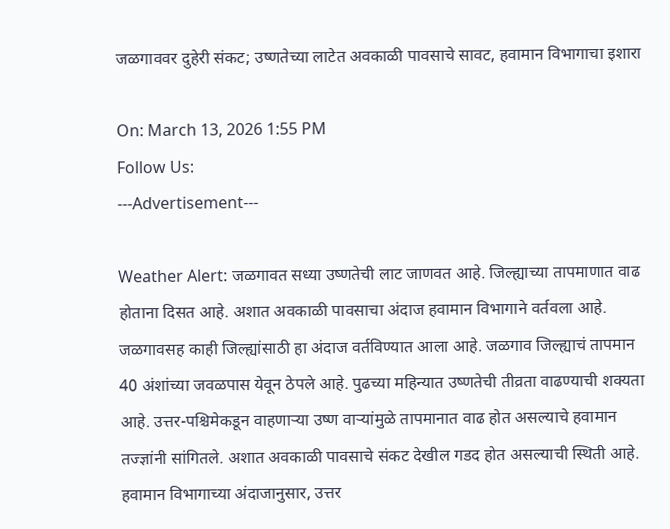जळगाववर दुहेरी संकट; उष्णतेच्या लाटेत अवकाळी पावसाचे सावट, हवामान विभागाचा इशारा

On: March 13, 2026 1:55 PM
Follow Us:
---Advertisement---

Weather Alert: जळगावत सध्या उष्णतेची लाट जाणवत आहे. जिल्ह्याच्या तापमाणात वाढ होताना दिसत आहे. अशात अवकाळी पावसाचा अंदाज हवामान विभागाने वर्तवला आहे. जळगावसह काही जिल्ह्यांसाठी हा अंदाज वर्तविण्यात आला आहे. जळगाव जिल्ह्याचं तापमान 40 अंशांच्या जवळपास येवून ठेपले आहे. पुढच्या महिन्यात उष्णतेची तीव्रता वाढण्याची शक्यता आहे. उत्तर-पश्चिमेकडून वाहणाऱ्या उष्ण वाऱ्यांमुळे तापमानात वाढ होत असल्याचे हवामान तज्ज्ञांनी सांगितले. अशात अवकाळी पावसाचे संकट देखील गडद होत असल्याची स्थिती आहे. हवामान विभागाच्या अंदाजानुसार, उत्तर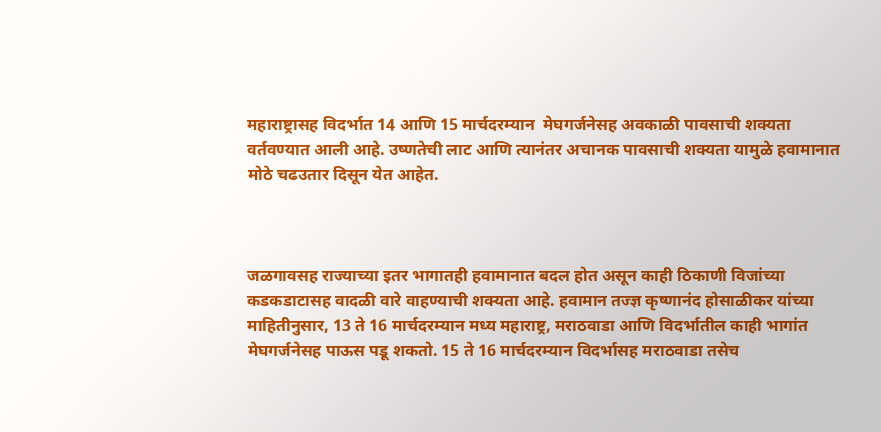महाराष्ट्रासह विदर्भात 14 आणि 15 मार्चदरम्यान  मेघगर्जनेसह अवकाळी पावसाची शक्यता वर्तवण्यात आली आहे. उष्णतेची लाट आणि त्यानंतर अचानक पावसाची शक्यता यामुळे हवामानात मोठे चढउतार दिसून येत आहेत.



जळगावसह राज्याच्या इतर भागातही हवामानात बदल होत असून काही ठिकाणी विजांच्या कडकडाटासह वादळी वारे वाहण्याची शक्यता आहे. हवामान तज्ज्ञ कृष्णानंद होसाळीकर यांच्या माहितीनुसार, 13 ते 16 मार्चदरम्यान मध्य महाराष्ट्र, मराठवाडा आणि विदर्भातील काही भागांत मेघगर्जनेसह पाऊस पडू शकतो. 15 ते 16 मार्चदरम्यान विदर्भासह मराठवाडा तसेच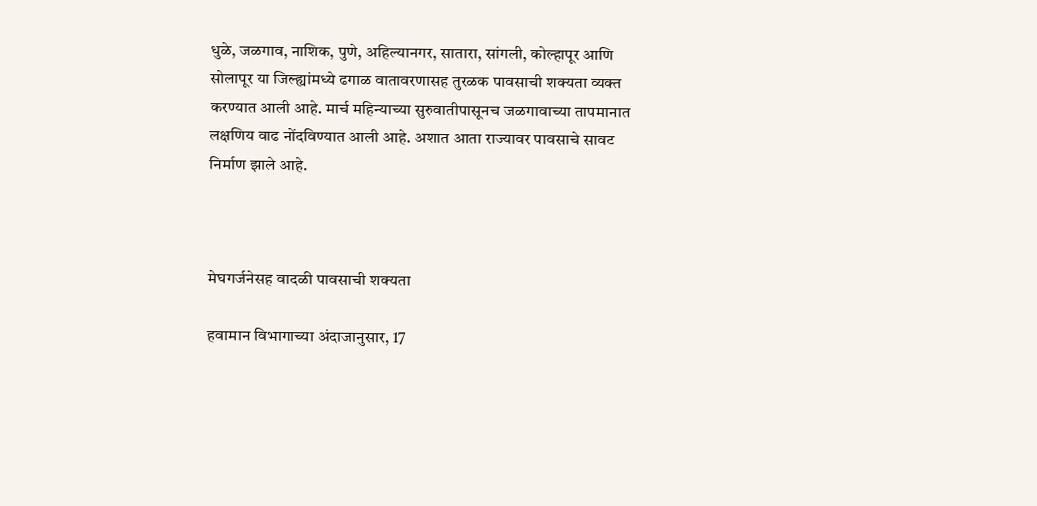धुळे, जळगाव, नाशिक, पुणे, अहिल्यानगर, सातारा, सांगली, कोल्हापूर आणि सोलापूर या जिल्ह्यांमध्ये ढगाळ वातावरणासह तुरळक पावसाची शक्यता व्यक्त करण्यात आली आहे. मार्च महिन्याच्या सुरुवातीपासूनच जळगावाच्या तापमानात लक्षणिय वाढ नोंदविण्यात आली आहे. अशात आता राज्यावर पावसाचे सावट निर्माण झाले आहे.



मेघगर्जनेसह वादळी पावसाची शक्यता

हवामान विभागाच्या अंदाजानुसार, 17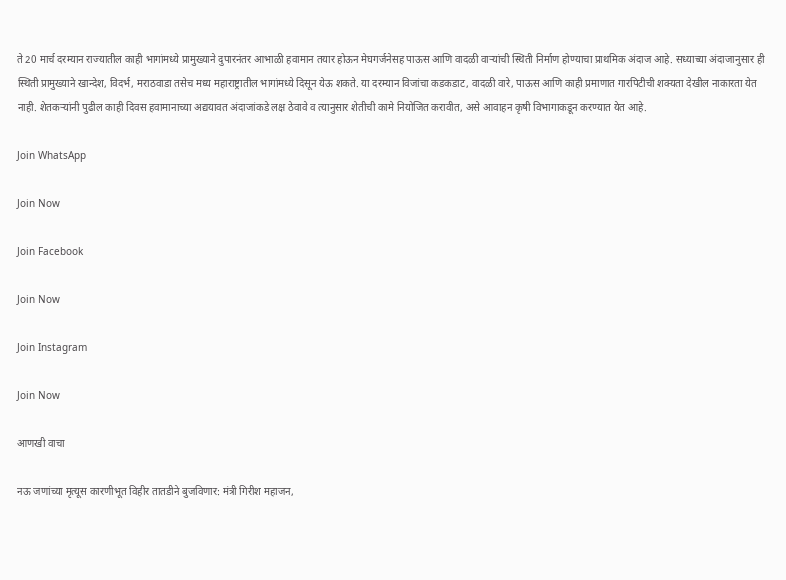ते 20 मार्च दरम्यान राज्यातील काही भागांमध्ये प्रामुख्याने दुपारनंतर आभाळी हवामान तयार होऊन मेघगर्जनेसह पाऊस आणि वादळी वाऱ्यांची स्थिती निर्माण होण्याचा प्राथमिक अंदाज आहे. सध्याच्या अंदाजानुसार ही स्थिती प्रामुख्याने खान्देश, विदर्भ, मराठवाडा तसेच मध्य महाराष्ट्रातील भागांमध्ये दिसून येऊ शकते. या दरम्यान विजांचा कडकडाट, वादळी वारे, पाऊस आणि काही प्रमाणात गारपिटीची शक्यता देखील नाकारता येत नाही. शेतकऱ्यांनी पुढील काही दिवस हवामानाच्या अद्ययावत अंदाजांकडे लक्ष ठेवावे व त्यानुसार शेतीची कामे नियोजित करावीत, असे आवाहन कृषी विभागाकडून करण्यात येत आहे.

Join WhatsApp

Join Now

Join Facebook

Join Now

Join Instagram

Join Now

आणखी वाचा

नऊ जणांच्या मृत्यूस कारणीभूत विहीर तातडीने बुजविणार: मंत्री गिरीश महाजन,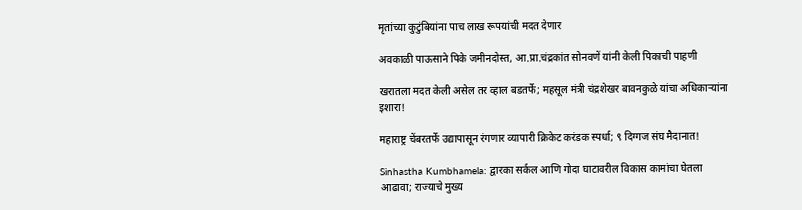मृतांच्या कुटुंबियांना पाच लाख रूपयांची मदत देणार

अवकाळी पाऊसाने पिके जमीनदोस्त, आ.प्रा.चंद्रकांत सोनवणें यांनी केली पिकाची पाहणी

खरातला मदत केली असेल तर व्हाल बडतर्फे; महसूल मंत्री चंद्रशेखर बावनकुळे यांचा अधिकाऱ्यांना इशारा!

महाराष्ट्र चेंबरतर्फे उद्यापासून रंगणार व्यापारी क्रिकेट करंडक स्पर्धा; ९ दिग्गज संघ मैदानात!

Sinhastha Kumbhamela: द्वारका सर्कल आणि गोदा घाटावरील विकास कामांचा घेतला आढावा; राज्याचे मुख्य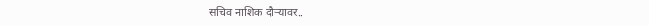सचिव नाशिक दौऱ्यावर..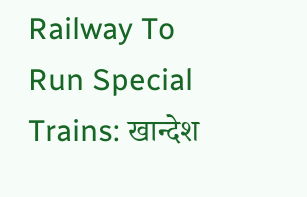Railway To Run Special Trains: खान्देश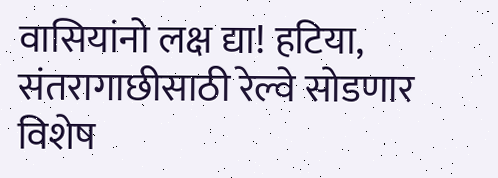वासियांनो लक्ष द्या! हटिया, संतरागाछीसाठी रेल्वे सोडणार विशेष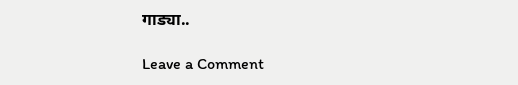गाड्या..

Leave a Comment